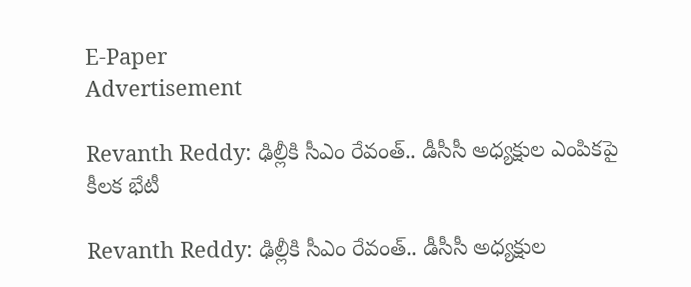E-Paper
Advertisement

Revanth Reddy: ఢిల్లీకి సీఎం రేవంత్.. డీసీసీ అధ్యక్షుల ఎంపికపై కీలక భేటీ

Revanth Reddy: ఢిల్లీకి సీఎం రేవంత్.. డీసీసీ అధ్యక్షుల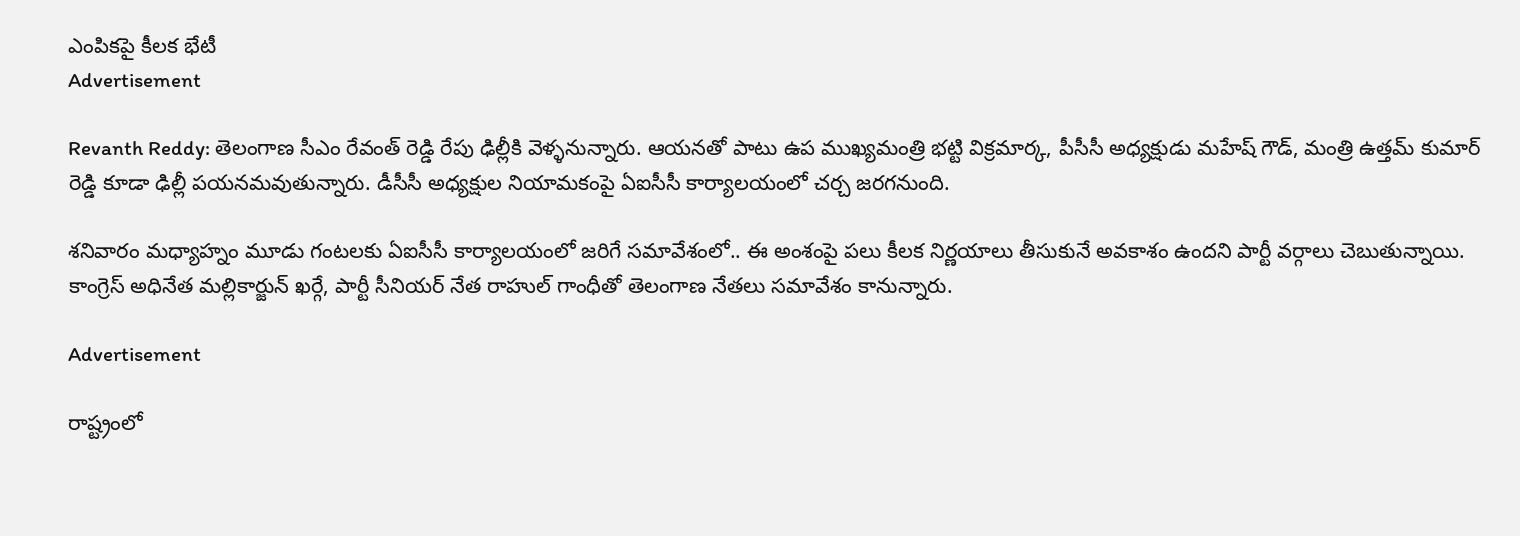ఎంపికపై కీలక భేటీ
Advertisement

Revanth Reddy: తెలంగాణ సీఎం రేవంత్ రెడ్డి రేపు ఢిల్లీకి వెళ్ళనున్నారు. ఆయనతో పాటు ఉప ముఖ్యమంత్రి భట్టి విక్రమార్క, పీసీసీ అధ్యక్షుడు మహేష్ గౌడ్, మంత్రి ఉత్తమ్ కుమార్ రెడ్డి కూడా ఢిల్లీ పయనమవుతున్నారు. డీసీసీ అధ్యక్షుల నియామకంపై ఏఐసీసీ కార్యాలయంలో చర్చ జరగనుంది.

శనివారం మధ్యాహ్నం మూడు గంటలకు ఏఐసీసీ కార్యాలయంలో జరిగే సమావేశంలో.. ఈ అంశంపై పలు కీలక నిర్ణయాలు తీసుకునే అవకాశం ఉందని పార్టీ వర్గాలు చెబుతున్నాయి. కాంగ్రెస్‌ అధినేత మల్లికార్జున్ ఖర్గే, పార్టీ సీనియర్ నేత రాహుల్ గాంధీతో తెలంగాణ నేతలు సమావేశం కానున్నారు.

Advertisement

రాష్ట్రంలో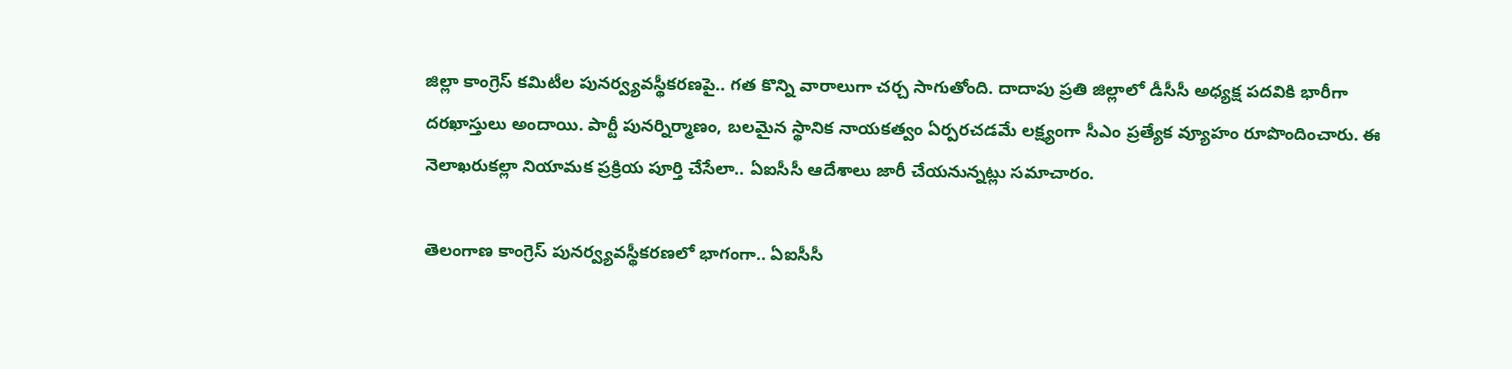జిల్లా కాంగ్రెస్ కమిటీల పునర్వ్యవస్థీకరణపై.. గత కొన్ని వారాలుగా చర్చ సాగుతోంది. దాదాపు ప్రతి జిల్లాలో డీసీసీ అధ్యక్ష పదవికి భారీగా దరఖాస్తులు అందాయి. పార్టీ పునర్నిర్మాణం, బలమైన స్థానిక నాయకత్వం ఏర్పరచడమే లక్ష్యంగా సీఎం ప్రత్యేక వ్యూహం రూపొందించారు. ఈ నెలాఖరుకల్లా నియామక ప్రక్రియ పూర్తి చేసేలా.. ఏఐసీసీ ఆదేశాలు జారీ చేయనున్నట్లు సమాచారం.

తెలంగాణ కాంగ్రెస్‌ పునర్వ్యవస్థీకరణలో భాగంగా.. ఏఐసీసీ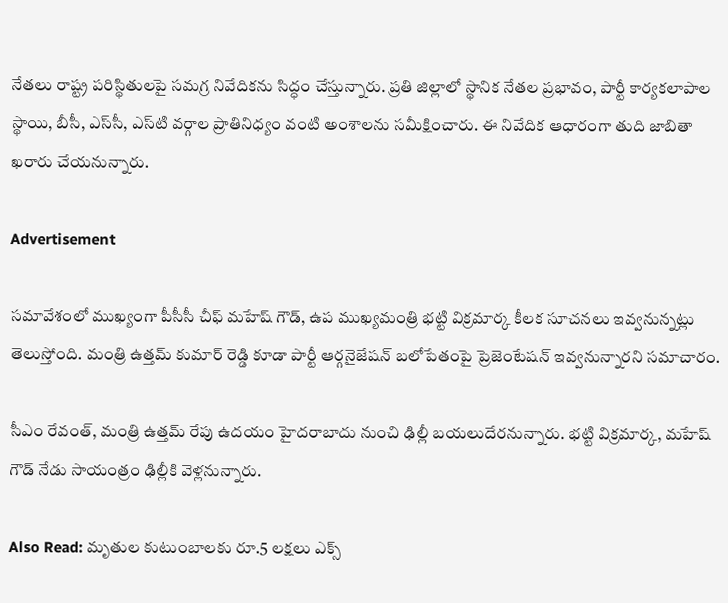నేతలు రాష్ట్ర పరిస్థితులపై సమగ్ర నివేదికను సిద్ధం చేస్తున్నారు. ప్రతి జిల్లాలో స్థానిక నేతల ప్రభావం, పార్టీ కార్యకలాపాల స్థాయి, బీసీ, ఎస్‌సీ, ఎస్‌టి వర్గాల ప్రాతినిధ్యం వంటి అంశాలను సమీక్షించారు. ఈ నివేదిక ఆధారంగా తుది జాబితా ఖరారు చేయనున్నారు.

Advertisement

సమావేశంలో ముఖ్యంగా పీసీసీ చీఫ్ మహేష్ గౌడ్, ఉప ముఖ్యమంత్రి భట్టి విక్రమార్క కీలక సూచనలు ఇవ్వనున్నట్లు తెలుస్తోంది. మంత్రి ఉత్తమ్ కుమార్ రెడ్డి కూడా పార్టీ ఆర్గనైజేషన్ బలోపేతంపై ప్రెజెంటేషన్ ఇవ్వనున్నారని సమాచారం.

సీఎం రేవంత్, మంత్రి ఉత్తమ్ రేపు ఉదయం హైదరాబాదు నుంచి ఢిల్లీ బయలుదేరనున్నారు. భట్టి విక్రమార్క, మహేష్ గౌడ్ నేడు సాయంత్రం ఢిల్లీకి వెళ్లనున్నారు.

Also Read: మృతుల కుటుంబాలకు రూ.5 లక్షలు ఎక్స్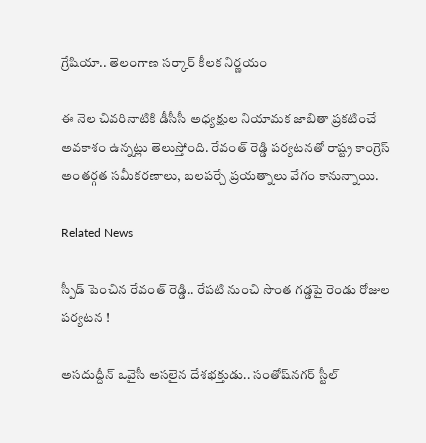గ్రేషియా.. తెలంగాణ సర్కార్ కీలక నిర్ణయం

ఈ నెల చివరినాటికి డీసీసీ అధ్యక్షుల నియామక జాబితా ప్రకటించే అవకాశం ఉన్నట్లు తెలుస్తోంది. రేవంత్ రెడ్డి పర్యటనతో రాష్ట్ర కాంగ్రెస్‌ అంతర్గత సమీకరణాలు, బలపర్చే ప్రయత్నాలు వేగం కానున్నాయి.

Related News

స్పీడ్ పెంచిన రేవంత్ రెడ్డి.. రేపటి నుంచి సొంత గడ్డపై రెండు రోజుల పర్యటన !

అసదుద్దీన్ ఒవైసీ అసలైన దేశభక్తుడు.. సంతోష్‌నగర్ స్టీల్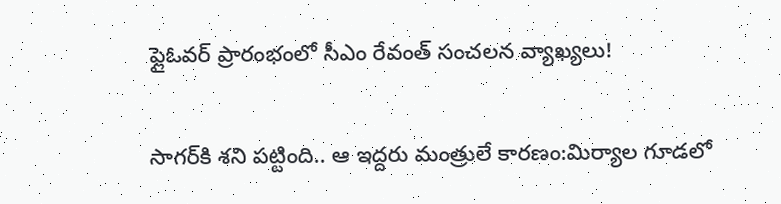ఫ్లైఓవర్ ప్రారంభంలో సీఎం రేవంత్ సంచలన వ్యాఖ్యలు!

సాగర్‌కి శని పట్టింది.. ఆ ఇద్దరు మంత్రులే కారణం:మిర్యాల గూడలో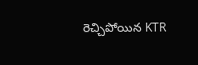రెచ్చిపోయిన KTR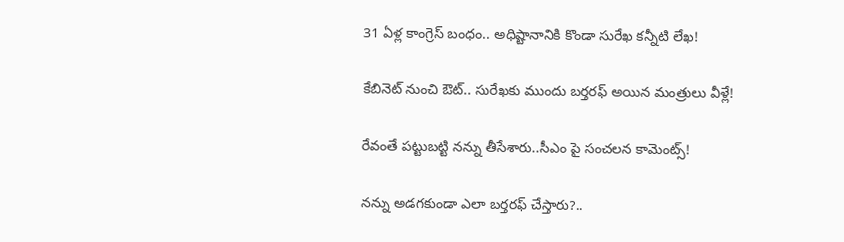31 ఏళ్ల కాంగ్రెస్ బంధం.. అధిష్టానానికి కొండా సురేఖ కన్నీటి లేఖ!

కేబినెట్ నుంచి ఔట్.. సురేఖకు ముందు బర్తరఫ్ అయిన మంత్రులు వీళ్లే!

రేవంతే పట్టుబట్టి నన్ను తీసేశారు..సీఎం పై సంచలన కామెంట్స్!

నన్ను అడగకుండా ఎలా బర్తరఫ్ చేస్తారు?..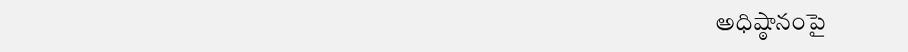అధిష్ఠానంపై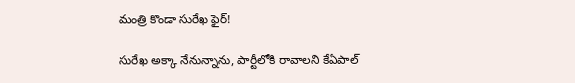మంత్రి కొండా సురేఖ ఫైర్!

సురేఖ అక్కా నేనున్నాను, పార్టీలోకి రావాలని కేఏపాల్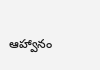ఆహ్వానం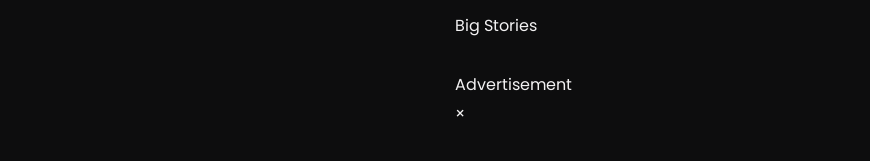Big Stories

Advertisement
×